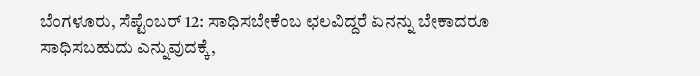ಬೆಂಗಳೂರು, ಸೆಪ್ಟೆಂಬರ್ 12: ಸಾಧಿಸಬೇಕೆಂಬ ಛಲವಿದ್ದರೆ ಏನನ್ನು ಬೇಕಾದರೂ ಸಾಧಿಸಬಹುದು ಎನ್ನುವುದಕ್ಕೆ,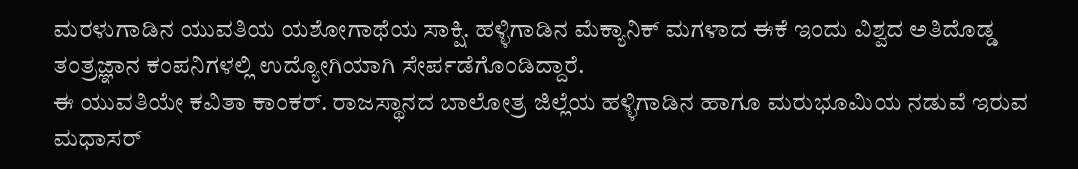ಮರಳುಗಾಡಿನ ಯುವತಿಯ ಯಶೋಗಾಥೆಯ ಸಾಕ್ಷಿ. ಹಳ್ಳಿಗಾಡಿನ ಮೆಕ್ಯಾನಿಕ್ ಮಗಳಾದ ಈಕೆ ಇಂದು ವಿಶ್ವದ ಅತಿದೊಡ್ಡ ತಂತ್ರಜ್ಞಾನ ಕಂಪನಿಗಳಲ್ಲಿ ಉದ್ಯೋಗಿಯಾಗಿ ಸೇರ್ಪಡೆಗೊಂಡಿದ್ದಾರೆ.
ಈ ಯುವತಿಯೇ ಕವಿತಾ ಕಾಂಕರ್. ರಾಜಸ್ಥಾನದ ಬಾಲೋತ್ರ ಜಿಲ್ಲೆಯ ಹಳ್ಳಿಗಾಡಿನ ಹಾಗೂ ಮರುಭೂಮಿಯ ನಡುವೆ ಇರುವ ಮಧಾಸರ್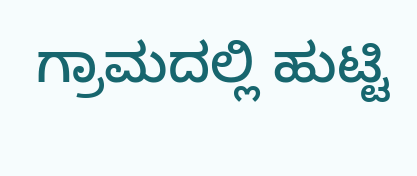ಗ್ರಾಮದಲ್ಲಿ ಹುಟ್ಟಿ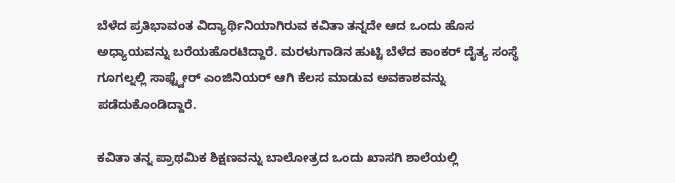ಬೆಳೆದ ಪ್ರತಿಭಾವಂತ ವಿದ್ಯಾರ್ಥಿನಿಯಾಗಿರುವ ಕವಿತಾ ತನ್ನದೇ ಆದ ಒಂದು ಹೊಸ ಅಧ್ಯಾಯವನ್ನು ಬರೆಯಹೊರಟಿದ್ದಾರೆ. ಮರಳುಗಾಡಿನ ಹುಟ್ಟಿ ಬೆಳೆದ ಕಾಂಕರ್ ದೈತ್ಯ ಸಂಸ್ಥೆ ಗೂಗಲ್ನಲ್ಲಿ ಸಾಫ್ಟ್ವೇರ್ ಎಂಜಿನಿಯರ್ ಆಗಿ ಕೆಲಸ ಮಾಡುವ ಅವಕಾಶವನ್ನು ಪಡೆದುಕೊಂಡಿದ್ದಾರೆ.

ಕವಿತಾ ತನ್ನ ಪ್ರಾಥಮಿಕ ಶಿಕ್ಷಣವನ್ನು ಬಾಲೋತ್ರದ ಒಂದು ಖಾಸಗಿ ಶಾಲೆಯಲ್ಲಿ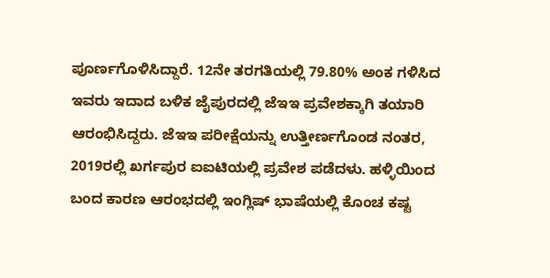ಪೂರ್ಣಗೊಳಿಸಿದ್ದಾರೆ. 12ನೇ ತರಗತಿಯಲ್ಲಿ 79.80% ಅಂಕ ಗಳಿಸಿದ ಇವರು ಇದಾದ ಬಳಿಕ ಜೈಪುರದಲ್ಲಿ ಜೆಇಇ ಪ್ರವೇಶಕ್ಕಾಗಿ ತಯಾರಿ ಆರಂಭಿಸಿದ್ದರು. ಜೆಇಇ ಪರೀಕ್ಷೆಯನ್ನು ಉತ್ತೀರ್ಣಗೊಂಡ ನಂತರ, 2019ರಲ್ಲಿ ಖರ್ಗಪುರ ಐಐಟಿಯಲ್ಲಿ ಪ್ರವೇಶ ಪಡೆದಳು. ಹಳ್ಳಿಯಿಂದ ಬಂದ ಕಾರಣ ಆರಂಭದಲ್ಲಿ ಇಂಗ್ಲಿಷ್ ಭಾಷೆಯಲ್ಲಿ ಕೊಂಚ ಕಷ್ಟ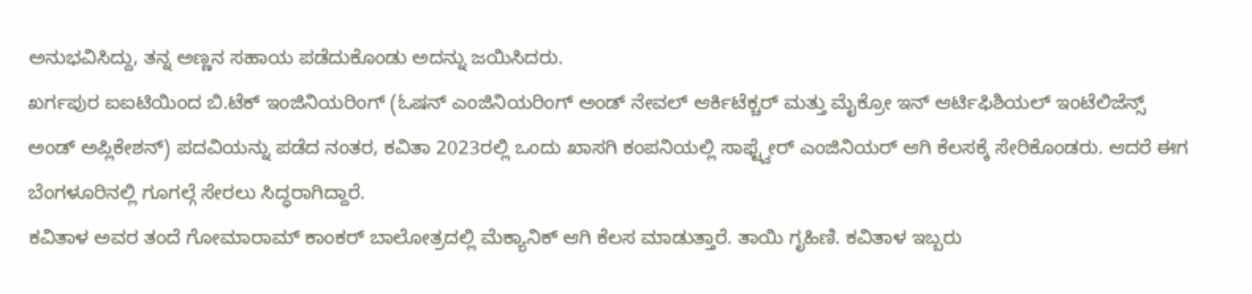ಅನುಭವಿಸಿದ್ದು, ತನ್ನ ಅಣ್ಣನ ಸಹಾಯ ಪಡೆದುಕೊಂಡು ಅದನ್ನು ಜಯಿಸಿದರು.
ಖರ್ಗಪುರ ಐಐಟಿಯಿಂದ ಬಿ.ಟೆಕ್ ಇಂಜಿನಿಯರಿಂಗ್ (ಓಷನ್ ಎಂಜಿನಿಯರಿಂಗ್ ಅಂಡ್ ನೇವಲ್ ಆರ್ಕಿಟೆಕ್ಚರ್ ಮತ್ತು ಮೈಕ್ರೋ ಇನ್ ಆರ್ಟಿಫಿಶಿಯಲ್ ಇಂಟೆಲಿಜೆನ್ಸ್ ಅಂಡ್ ಅಪ್ಲಿಕೇಶನ್) ಪದವಿಯನ್ನು ಪಡೆದ ನಂತರ, ಕವಿತಾ 2023ರಲ್ಲಿ ಒಂದು ಖಾಸಗಿ ಕಂಪನಿಯಲ್ಲಿ ಸಾಫ್ಟ್ವೇರ್ ಎಂಜಿನಿಯರ್ ಆಗಿ ಕೆಲಸಕ್ಕೆ ಸೇರಿಕೊಂಡರು. ಆದರೆ ಈಗ ಬೆಂಗಳೂರಿನಲ್ಲಿ ಗೂಗಲ್ಗೆ ಸೇರಲು ಸಿದ್ಧರಾಗಿದ್ದಾರೆ.
ಕವಿತಾಳ ಅವರ ತಂದೆ ಗೋಮಾರಾಮ್ ಕಾಂಕರ್ ಬಾಲೋತ್ರದಲ್ಲಿ ಮೆಕ್ಯಾನಿಕ್ ಆಗಿ ಕೆಲಸ ಮಾಡುತ್ತಾರೆ. ತಾಯಿ ಗೃಹಿಣಿ. ಕವಿತಾಳ ಇಬ್ಬರು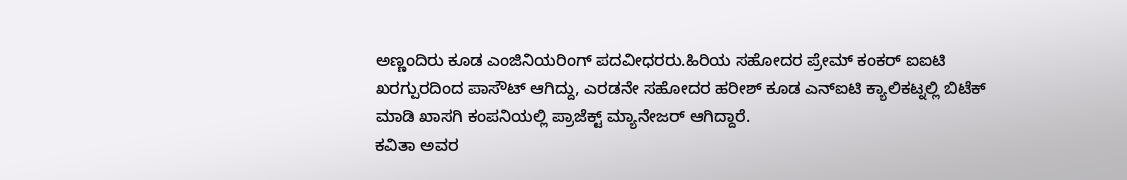ಅಣ್ಣಂದಿರು ಕೂಡ ಎಂಜಿನಿಯರಿಂಗ್ ಪದವೀಧರರು.ಹಿರಿಯ ಸಹೋದರ ಪ್ರೇಮ್ ಕಂಕರ್ ಐಐಟಿ ಖರಗ್ಪುರದಿಂದ ಪಾಸೌಟ್ ಆಗಿದ್ದು, ಎರಡನೇ ಸಹೋದರ ಹರೀಶ್ ಕೂಡ ಎನ್ಐಟಿ ಕ್ಯಾಲಿಕಟ್ನಲ್ಲಿ ಬಿಟೆಕ್ ಮಾಡಿ ಖಾಸಗಿ ಕಂಪನಿಯಲ್ಲಿ ಪ್ರಾಜೆಕ್ಟ್ ಮ್ಯಾನೇಜರ್ ಆಗಿದ್ದಾರೆ.
ಕವಿತಾ ಅವರ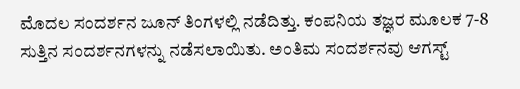ಮೊದಲ ಸಂದರ್ಶನ ಜೂನ್ ತಿಂಗಳಲ್ಲಿ ನಡೆದಿತ್ತು. ಕಂಪನಿಯ ತಜ್ಞರ ಮೂಲಕ 7-8 ಸುತ್ತಿನ ಸಂದರ್ಶನಗಳನ್ನು ನಡೆಸಲಾಯಿತು. ಅಂತಿಮ ಸಂದರ್ಶನವು ಆಗಸ್ಟ್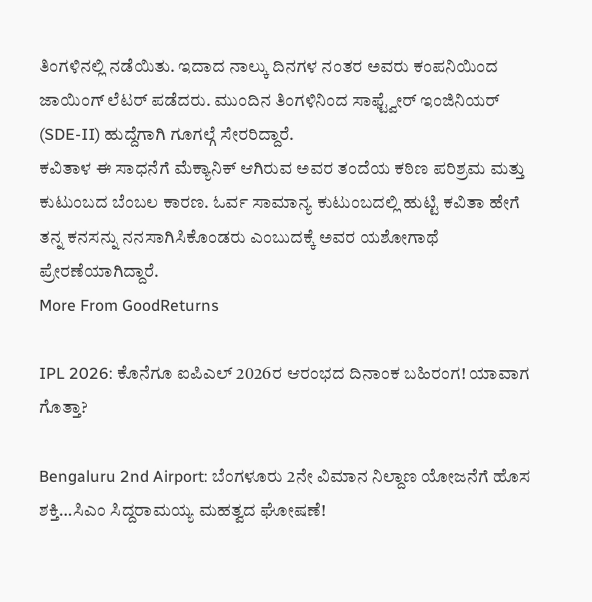ತಿಂಗಳಿನಲ್ಲಿ ನಡೆಯಿತು. ಇದಾದ ನಾಲ್ಕು ದಿನಗಳ ನಂತರ ಅವರು ಕಂಪನಿಯಿಂದ ಜಾಯಿಂಗ್ ಲೆಟರ್ ಪಡೆದರು. ಮುಂದಿನ ತಿಂಗಳಿನಿಂದ ಸಾಫ್ಟ್ವೇರ್ ಇಂಜಿನಿಯರ್ (SDE-II) ಹುದ್ದೆಗಾಗಿ ಗೂಗಲ್ಗೆ ಸೇರರಿದ್ದಾರೆ.
ಕವಿತಾಳ ಈ ಸಾಧನೆಗೆ ಮೆಕ್ಯಾನಿಕ್ ಆಗಿರುವ ಅವರ ತಂದೆಯ ಕಠಿಣ ಪರಿಶ್ರಮ ಮತ್ತು ಕುಟುಂಬದ ಬೆಂಬಲ ಕಾರಣ. ಓರ್ವ ಸಾಮಾನ್ಯ ಕುಟುಂಬದಲ್ಲಿ ಹುಟ್ಟಿ ಕವಿತಾ ಹೇಗೆ ತನ್ನ ಕನಸನ್ನು ನನಸಾಗಿಸಿಕೊಂಡರು ಎಂಬುದಕ್ಕೆ ಅವರ ಯಶೋಗಾಥೆ ಪ್ರೇರಣೆಯಾಗಿದ್ದಾರೆ.
More From GoodReturns

IPL 2026: ಕೊನೆಗೂ ಐಪಿಎಲ್ 2026ರ ಆರಂಭದ ದಿನಾಂಕ ಬಹಿರಂಗ! ಯಾವಾಗ ಗೊತ್ತಾ?

Bengaluru 2nd Airport: ಬೆಂಗಳೂರು 2ನೇ ವಿಮಾನ ನಿಲ್ದಾಣ ಯೋಜನೆಗೆ ಹೊಸ ಶಕ್ತಿ…ಸಿಎಂ ಸಿದ್ದರಾಮಯ್ಯ ಮಹತ್ವದ ಘೋಷಣೆ!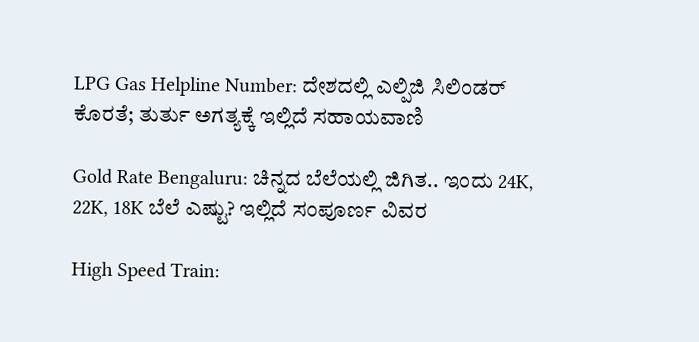LPG Gas Helpline Number: ದೇಶದಲ್ಲಿ ಎಲ್ಪಿಜಿ ಸಿಲಿಂಡರ್ ಕೊರತೆ; ತುರ್ತು ಅಗತ್ಯಕ್ಕೆ ಇಲ್ಲಿದೆ ಸಹಾಯವಾಣಿ

Gold Rate Bengaluru: ಚಿನ್ನದ ಬೆಲೆಯಲ್ಲಿ ಜಿಗಿತ.. ಇಂದು 24K, 22K, 18K ಬೆಲೆ ಎಷ್ಟು? ಇಲ್ಲಿದೆ ಸಂಪೂರ್ಣ ವಿವರ

High Speed Train: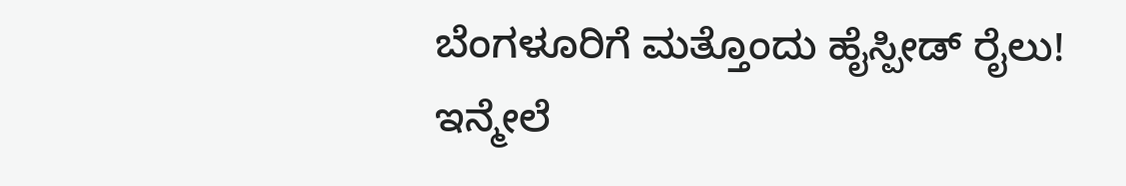ಬೆಂಗಳೂರಿಗೆ ಮತ್ತೊಂದು ಹೈಸ್ಪೀಡ್ ರೈಲು! ಇನ್ಮೇಲೆ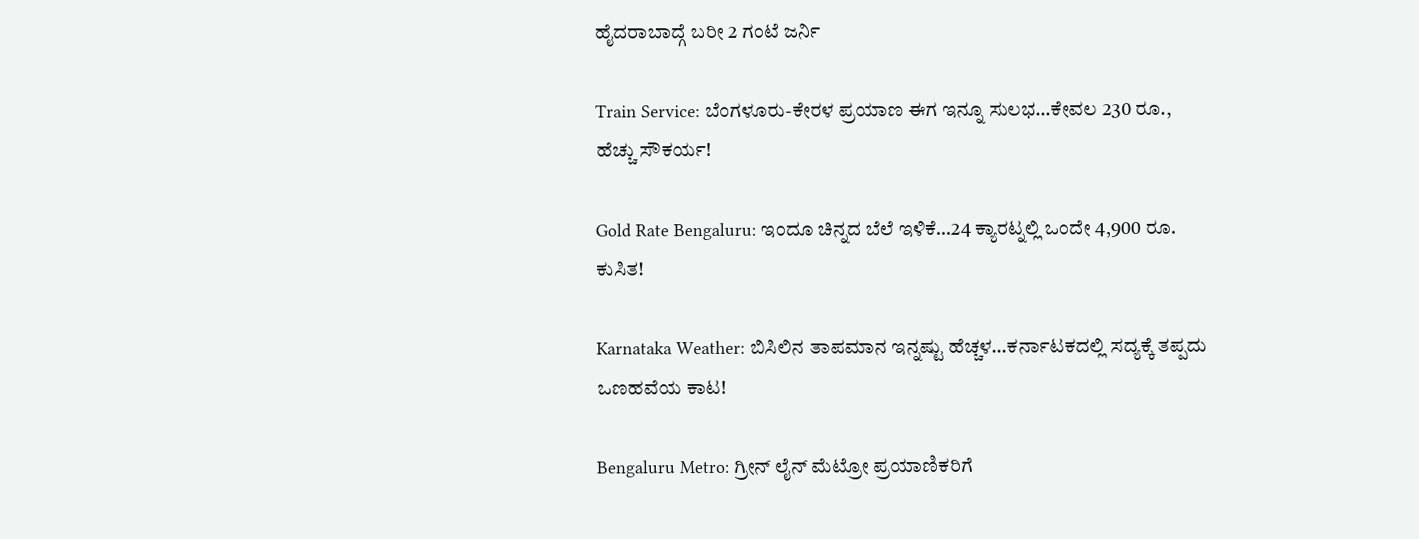ಹೈದರಾಬಾದ್ಗೆ ಬರೀ 2 ಗಂಟೆ ಜರ್ನಿ

Train Service: ಬೆಂಗಳೂರು-ಕೇರಳ ಪ್ರಯಾಣ ಈಗ ಇನ್ನೂ ಸುಲಭ…ಕೇವಲ 230 ರೂ., ಹೆಚ್ಚು ಸೌಕರ್ಯ!

Gold Rate Bengaluru: ಇಂದೂ ಚಿನ್ನದ ಬೆಲೆ ಇಳಿಕೆ…24 ಕ್ಯಾರಟ್ನಲ್ಲಿ ಒಂದೇ 4,900 ರೂ. ಕುಸಿತ!

Karnataka Weather: ಬಿಸಿಲಿನ ತಾಪಮಾನ ಇನ್ನಷ್ಟು ಹೆಚ್ಚಳ…ಕರ್ನಾಟಕದಲ್ಲಿ ಸದ್ಯಕ್ಕೆ ತಪ್ಪದು ಒಣಹವೆಯ ಕಾಟ!

Bengaluru Metro: ಗ್ರೀನ್ ಲೈನ್ ಮೆಟ್ರೋ ಪ್ರಯಾಣಿಕರಿಗೆ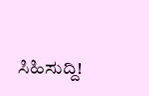ಸಿಹಿಸುದ್ದಿ!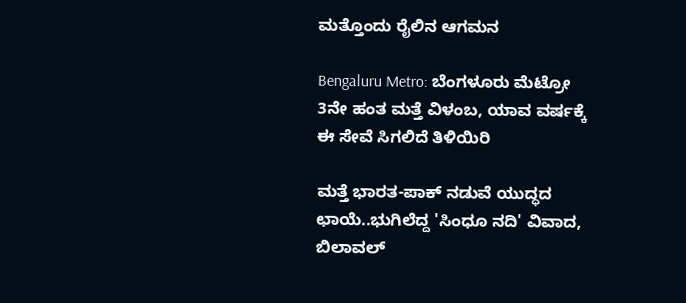ಮತ್ತೊಂದು ರೈಲಿನ ಆಗಮನ

Bengaluru Metro: ಬೆಂಗಳೂರು ಮೆಟ್ರೋ 3ನೇ ಹಂತ ಮತ್ತೆ ವಿಳಂಬ, ಯಾವ ವರ್ಷಕ್ಕೆ ಈ ಸೇವೆ ಸಿಗಲಿದೆ ತಿಳಿಯಿರಿ

ಮತ್ತೆ ಭಾರತ-ಪಾಕ್ ನಡುವೆ ಯುದ್ಧದ ಛಾಯೆ..ಭುಗಿಲೆದ್ದ 'ಸಿಂಧೂ ನದಿ' ವಿವಾದ, ಬಿಲಾವಲ್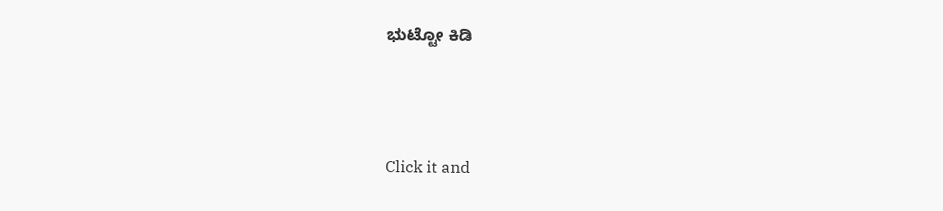ಭುಟ್ಟೋ ಕಿಡಿ



Click it and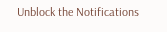Unblock the Notifications